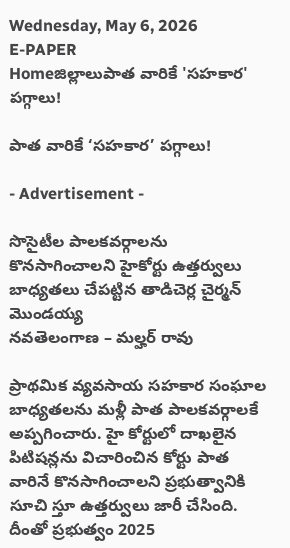Wednesday, May 6, 2026
E-PAPER
Homeజిల్లాలుపాత వారికే 'సహకార' పగ్గాలు!

పాత వారికే ‘సహకార’ పగ్గాలు!

- Advertisement -

సొసైటీల పాలకవర్గాలను కొనసాగించాలని హైకోర్టు ఉత్తర్వులు
బాధ్యతలు చేపట్టిన తాడిచెర్ల చైర్మన్ మొండయ్య
నవతెలంగాణ – మల్హర్ రావు

ప్రాథమిక వ్యవసాయ సహకార సంఘాల బాధ్యతలను మళ్లీ పాత పాలకవర్గాలకే అప్పగించారు. హై కోర్టులో దాఖలైన పిటిషన్లను విచారించిన కోర్టు పాత వారినే కొనసాగించాలని ప్రభుత్వానికి సూచి స్తూ ఉత్తర్వులు జారీ చేసింది. దీంతో ప్రభుత్వం 2025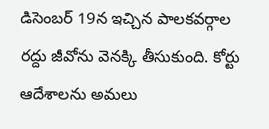డిసెంబర్ 19న ఇచ్చిన పాలకవర్గాల రద్దు జీవోను వెనక్కి తీసుకుంది. కోర్టు ఆదేశాలను అమలు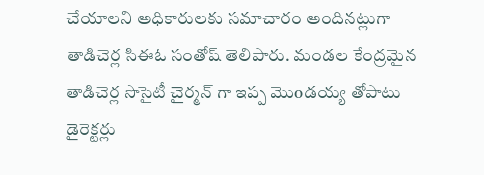చేయాలని అధికారులకు సమాచారం అందినట్లుగా తాడిచెర్ల సిఈఓ సంతోష్ తెలిపారు. మండల కేంద్రమైన తాడిచెర్ల సొసైటీ చైర్మన్ గా ఇప్ప మొoడయ్య తోపాటు డైరెక్టర్లు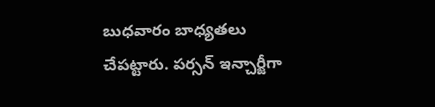బుధవారం బాధ్యతలు చేపట్టారు. పర్సన్ ఇన్చార్జీగా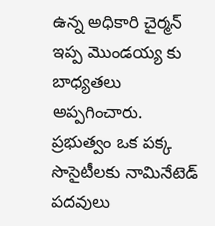ఉన్న అధికారి చైర్మన్ ఇప్ప మొండయ్య కు బాధ్యతలు అప్పగించారు. ప్రభుత్వం ఒక పక్క సొసైటీలకు నామినేటెడ్ పదవులు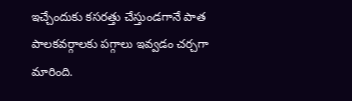ఇచ్చేందుకు కసరత్తు చేస్తుండగానే పాత పాలకవర్గాలకు పగ్గాలు ఇవ్వడం చర్చగా మారింది.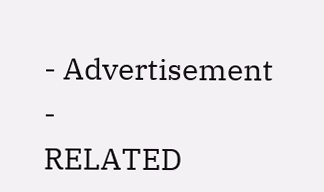- Advertisement -
RELATED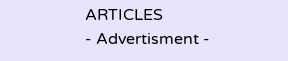ARTICLES
- Advertisment -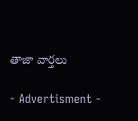తాజా వార్తలు

- Advertisment -